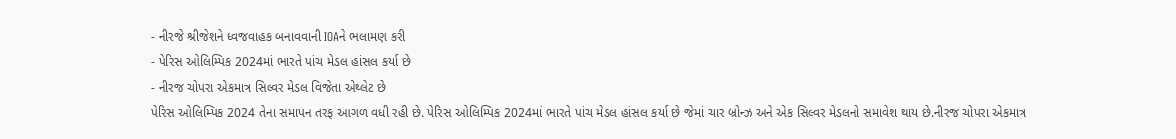- નીરજે શ્રીજેશને ધ્વજવાહક બનાવવાની IOAને ભલામણ કરી
- પેરિસ ઓલિમ્પિક 2024માં ભારતે પાંચ મેડલ હાંસલ કર્યા છે
- નીરજ ચોપરા એકમાત્ર સિલ્વર મેડલ વિજેતા એથ્લેટ છે
પેરિસ ઓલિમ્પિક 2024 તેના સમાપન તરફ આગળ વધી રહી છે. પેરિસ ઓલિમ્પિક 2024માં ભારતે પાંચ મેડલ હાંસલ કર્યા છે જેમાં ચાર બ્રોન્ઝ અને એક સિલ્વર મેડલનો સમાવેશ થાય છે.નીરજ ચોપરા એકમાત્ર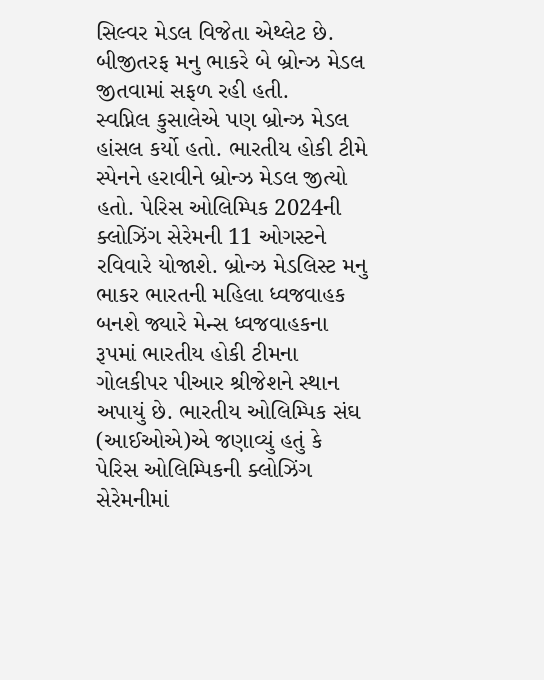સિલ્વર મેડલ વિજેતા એથ્લેટ છે. બીજીતરફ મનુ ભાકરે બે બ્રોન્ઝ મેડલ જીતવામાં સફળ રહી હતી.
સ્વપ્નિલ કુસાલેએ પણ બ્રોન્ઝ મેડલ હાંસલ કર્યો હતો. ભારતીય હોકી ટીમે સ્પેનને હરાવીને બ્રોન્ઝ મેડલ જીત્યો હતો. પેરિસ ઓલિમ્પિક 2024ની ક્લોઝિંગ સેરેમની 11 ઓગસ્ટને રવિવારે યોજાશે. બ્રોન્ઝ મેડલિસ્ટ મનુ ભાકર ભારતની મહિલા ધ્વજવાહક બનશે જ્યારે મેન્સ ધ્વજવાહકના રૂપમાં ભારતીય હોકી ટીમના ગોલકીપર પીઆર શ્રીજેશને સ્થાન અપાયું છે. ભારતીય ઓલિમ્પિક સંઘ (આઈઓએ)એ જણાવ્યું હતું કે પેરિસ ઓલિમ્પિકની ક્લોઝિંગ સેરેમનીમાં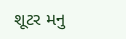શૂટર મનુ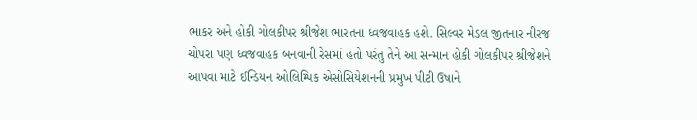ભાકર અને હોકી ગોલકીપર શ્રીજેશ ભારતના ધ્વજવાહક હશે. સિલ્વર મેડલ જીતનાર નીરજ ચોપરા પણ ધ્વજવાહક બનવાની રેસમાં હતો પરંતુ તેને આ સન્માન હોકી ગોલકીપર શ્રીજેશને આપવા માટે ઈન્ડિયન ઓલિમ્પિક એસોસિયેશનની પ્રમુખ પીટી ઉષાને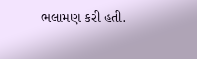ભલામણ કરી હતી.